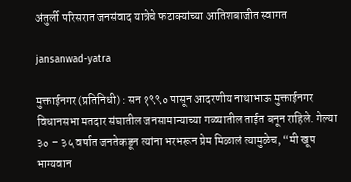अंतुर्ली परिसरात जनसंवाद यात्रेचे फटाक्यांच्या आतिशबाजीत स्वागत

jansanwad-yatra

मुक्ताईनगर (प्रतिनिधी) : सन १९९० पासून आदरणीय नाथाभाऊ मुक्ताईनगर विधानसभा मतदार संघातील जनसामान्याच्या गळ्यातील ताईत बनून राहिले. गेल्या ३० – ३५ वर्षात जनतेकडून त्यांना भरभरून प्रेम मिळालं त्यामुळेच, “मी खूप भाग्यवान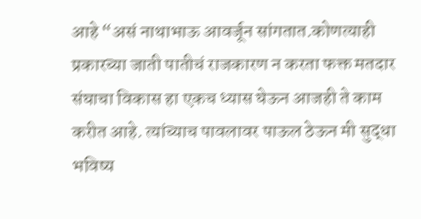आहे “असं नाथाभाऊ आवर्जून सांगतात.कोणत्याही प्रकारच्या जाती पातीचं राजकारण न करता फक्त मतदार संघाचा विकास हा एकच ध्यास घेऊन आजही ते काम करीत आहे. त्यांच्याच पावलावर पाऊल ठेऊन मी सुद्धा भविष्य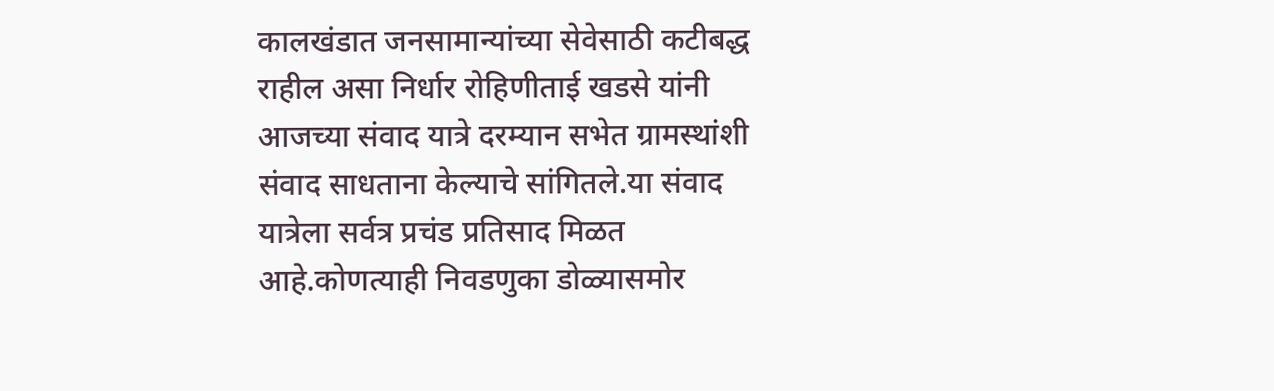कालखंडात जनसामान्यांच्या सेवेसाठी कटीबद्ध राहील असा निर्धार रोहिणीताई खडसे यांनी आजच्या संवाद यात्रे दरम्यान सभेत ग्रामस्थांशी संवाद साधताना केल्याचे सांगितले.या संवाद यात्रेला सर्वत्र प्रचंड प्रतिसाद मिळत आहे.कोणत्याही निवडणुका डोळ्यासमोर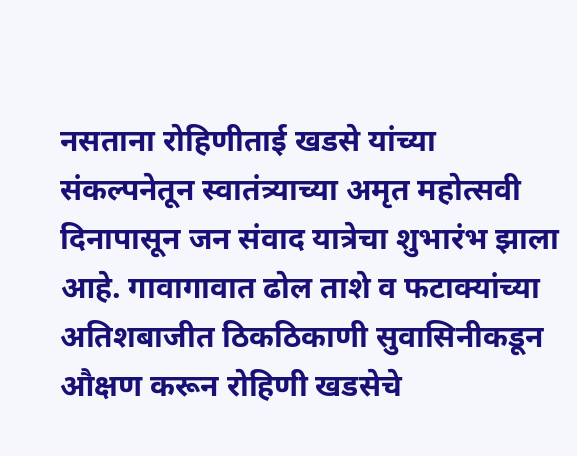नसताना रोहिणीताई खडसे यांच्या संकल्पनेतून स्वातंत्र्याच्या अमृत महोत्सवी दिनापासून जन संवाद यात्रेचा शुभारंभ झाला आहे. गावागावात ढोल ताशे व फटाक्यांच्या अतिशबाजीत ठिकठिकाणी सुवासिनीकडून औक्षण करून रोहिणी खडसेचे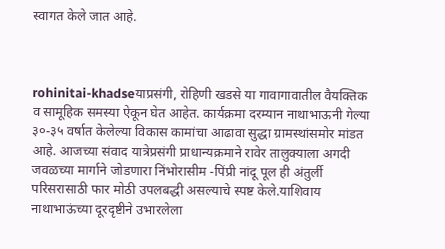स्वागत केले जात आहे.



rohinitai-khadseयाप्रसंगी, रोहिणी खडसे या गावागावातील वैयक्तिक व सामूहिक समस्या ऐकून घेत आहेत. कार्यक्रमा दरम्यान नाथाभाऊनी गेल्या ३०-३५ वर्षात केलेल्या विकास कामांचा आढावा सुद्धा ग्रामस्थांसमोर मांडत आहे. आजच्या संवाद यात्रेप्रसंगी प्राधान्यक्रमाने रावेर तालुक्याला अगदी जवळच्या मार्गाने जोडणारा निंभोरासीम -पिंप्री नांदू पूल ही अंतुर्ली परिसरासाठी फार मोठी उपलबद्धी असल्याचे स्पष्ट केले.याशिवाय नाथाभाऊंच्या दूरदृष्टीने उभारलेला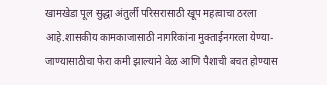खामखेडा पूल सुद्धा अंतुर्ली परिसरासाठी खूप महत्वाचा ठरला आहे.शासकीय कामकाजासाठी नागरिकांना मुक्ताईनगरला येण्या- जाण्यासाठीचा फेरा कमी झाल्याने वेळ आणि पैशाची बचत होण्यास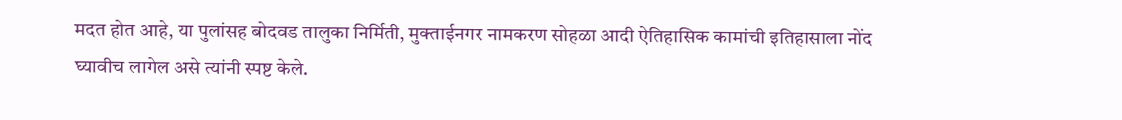मदत होत आहे, या पुलांसह बोदवड तालुका निर्मिती, मुक्ताईनगर नामकरण सोहळा आदी ऐतिहासिक कामांची इतिहासाला नोंद घ्यावीच लागेल असे त्यांनी स्पष्ट केले.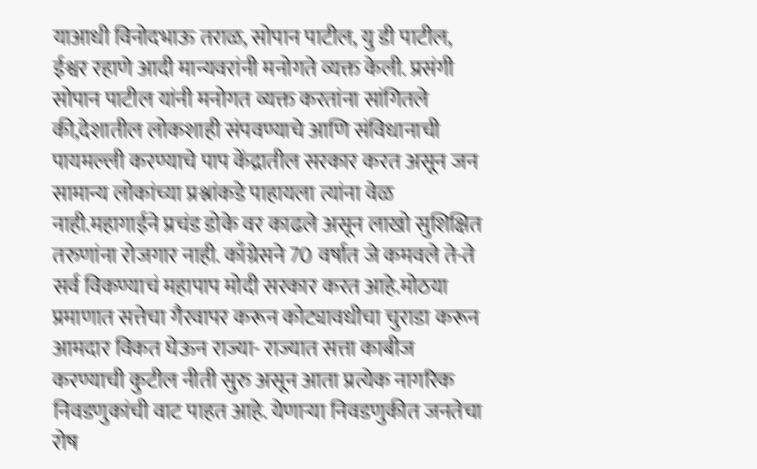याआधी विनोदभाऊ तराळ, सोपान पाटील, यु डी पाटील, ईश्वर रहाणे आदी मान्यवरांनी मनोगते व्यक्त केली. प्रसंगी सोपान पाटील यांनी मनोगत व्यक्त करतांना सांगितले की,देशातील लोकशाही संपवण्याचे आणि संविधानाची पायमल्ली करण्याचे पाप केंद्रातील सरकार करत असून जन सामान्य लोकांच्या प्रश्नांकडे पाहायला त्यांना वेळ नाही.महागाईने प्रचंड डोके वर काढले असून लाखो सुशिक्षित तरुणांना रोजगार नाही. काँग्रेसने 70 वर्षात जे कमवले ते-ते सर्व विकण्याचं महापाप मोदी सरकार करत आहे.मोठया प्रमाणात सत्तेचा गैरवापर करून कोट्यावधीचा चुराडा करून आमदार विकत घेऊन राज्या- राज्यात सत्ता काबीज करण्याची कुटील नीती सुरु असून आता प्रत्येक नागरिक निवडणुकांची वाट पाहत आहे. येणाऱ्या निवडणुकीत जनतेचा रोष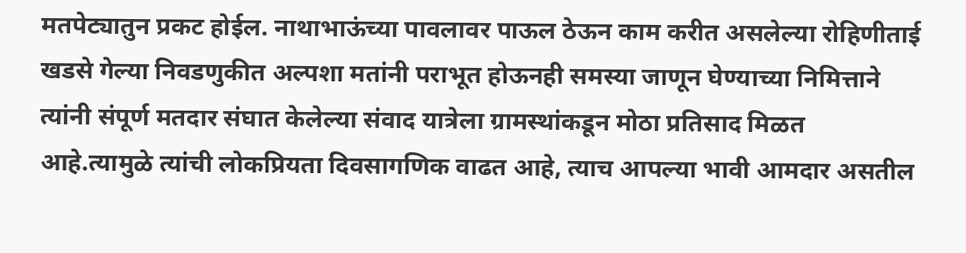मतपेट्यातुन प्रकट होईल. नाथाभाऊंच्या पावलावर पाऊल ठेऊन काम करीत असलेल्या रोहिणीताई खडसे गेल्या निवडणुकीत अल्पशा मतांनी पराभूत होऊनही समस्या जाणून घेण्याच्या निमित्ताने त्यांनी संपूर्ण मतदार संघात केलेल्या संवाद यात्रेला ग्रामस्थांकडून मोठा प्रतिसाद मिळत आहे.त्यामुळे त्यांची लोकप्रियता दिवसागणिक वाढत आहे, त्याच आपल्या भावी आमदार असतील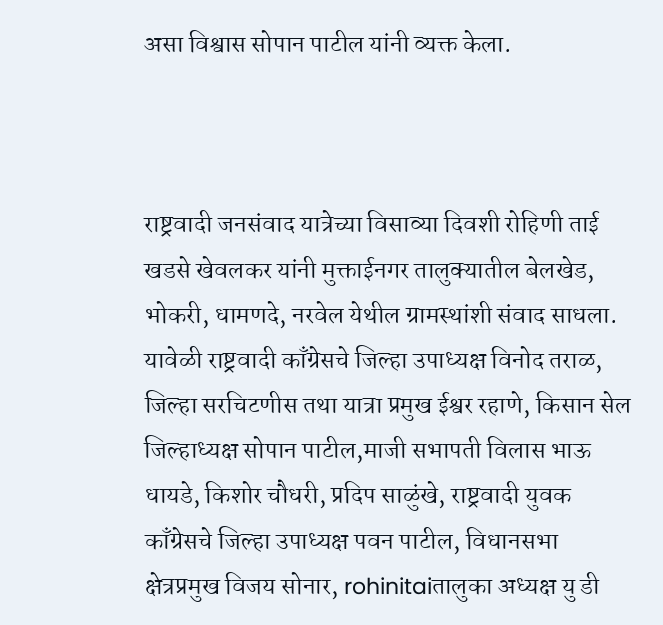असा विश्वास सोपान पाटील यांनी व्यक्त केला.



राष्ट्रवादी जनसंवाद यात्रेच्या विसाव्या दिवशी रोहिणी ताई खडसे खेवलकर यांनी मुक्ताईनगर तालुक्यातील बेलखेड, भोकरी, धामणदे, नरवेल येथील ग्रामस्थांशी संवाद साधला. यावेळी राष्ट्रवादी काँग्रेसचे जिल्हा उपाध्यक्ष विनोद तराळ, जिल्हा सरचिटणीस तथा यात्रा प्रमुख ईश्वर रहाणे, किसान सेल जिल्हाध्यक्ष सोपान पाटील,माजी सभापती विलास भाऊ धायडे, किशोर चौधरी, प्रदिप साळुंखे, राष्ट्रवादी युवक काँग्रेसचे जिल्हा उपाध्यक्ष पवन पाटील, विधानसभा क्षेत्रप्रमुख विजय सोनार, rohinitaiतालुका अध्यक्ष यु डी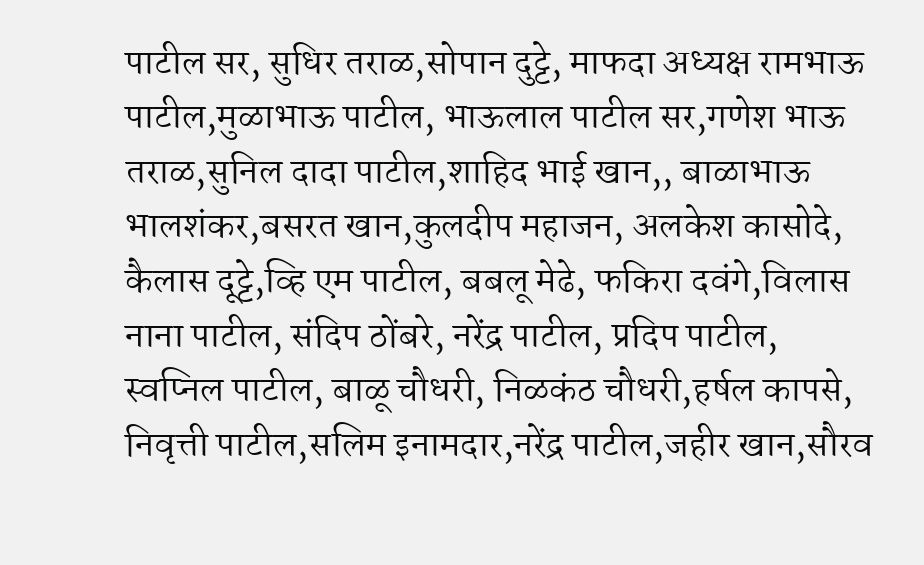पाटील सर, सुधिर तराळ,सोपान दुट्टे, माफदा अध्यक्ष रामभाऊ पाटील,मुळाभाऊ पाटील, भाऊलाल पाटील सर,गणेश भाऊ तराळ,सुनिल दादा पाटील,शाहिद भाई खान,, बाळाभाऊ भालशंकर,बसरत खान,कुलदीप महाजन, अलकेश कासोदे, कैलास दूट्टे,व्हि एम पाटील, बबलू मेढे, फकिरा दवंगे,विलास नाना पाटील, संदिप ठोंबरे, नरेंद्र पाटील, प्रदिप पाटील, स्वप्निल पाटील, बाळू चौधरी, निळकंठ चौधरी,हर्षल कापसे, निवृत्ती पाटील,सलिम इनामदार,नरेंद्र पाटील,जहीर खान,सौरव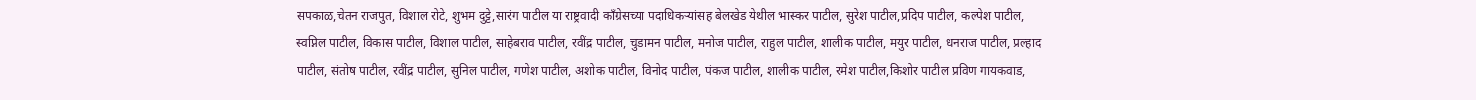सपकाळ,चेतन राजपुत, विशाल रोटे, शुभम दुट्टे,सारंग पाटील या राष्ट्रवादी काँग्रेसच्या पदाधिकऱ्यांसह बेलखेड येथील भास्कर पाटील, सुरेश पाटील,प्रदिप पाटील, कल्पेश पाटील, स्वप्निल पाटील, विकास पाटील, विशाल पाटील, साहेबराव पाटील, रवींद्र पाटील, चुडामन पाटील, मनोज पाटील, राहुल पाटील, शालीक पाटील, मयुर पाटील, धनराज पाटील, प्रल्हाद पाटील, संतोष पाटील, रवींद्र पाटील, सुनिल पाटील, गणेश पाटील, अशोक पाटील, विनोद पाटील, पंकज पाटील, शालीक पाटील, रमेश पाटील,किशोर पाटील प्रविण गायकवाड,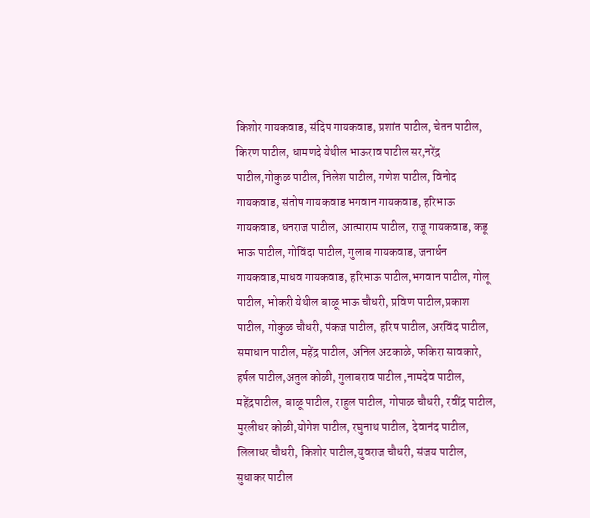किशोर गायकवाड, संदिप गायकवाड, प्रशांत पाटील, चेतन पाटील, किरण पाटील, धामणदे येथील भाऊराव पाटील सर,नरेंद्र पाटील,गोकुळ पाटील, निलेश पाटील, गणेश पाटील, विनोद गायकवाड, संतोष गायकवाड भगवान गायकवाड, हरिभाऊ गायकवाड, धनराज पाटील, आत्माराम पाटील, राजू गायकवाड, कडू भाऊ पाटील, गोविंदा पाटील, गुलाब गायकवाड, जनार्धन गायकवाड,माधव गायकवाड, हरिभाऊ पाटील,भगवान पाटील, गोलू पाटील, भोकरी येथील बाळू भाऊ चौधरी, प्रविण पाटील,प्रकाश पाटील, गोकुळ चौधरी, पंकज पाटील, हरिष पाटील, अरविंद पाटील, समाधान पाटील, महेंद्र पाटील, अनिल अटकाळे, फकिरा सावकारे, हर्षल पाटील,अतुल कोळी, गुलाबराव पाटील ,नामदेव पाटील, महेंद्रपाटील, बाळू पाटील, राहुल पाटील, गोपाळ चौधरी, रवींद्र पाटील, मुरलीधर कोळी,योगेश पाटील, रघुनाथ पाटील, देवानंद पाटील, लिलाधर चौधरी, किशोर पाटील,युवराज चौधरी, संजय पाटील, सुधाकर पाटील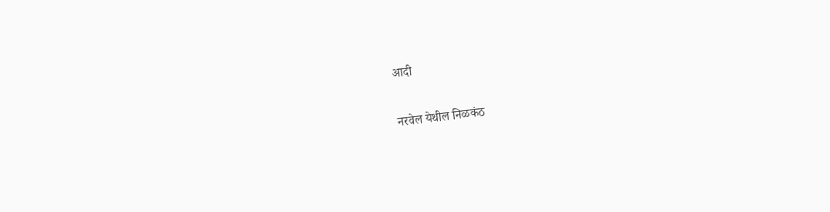आदी

नरवेल येथील निळकंठ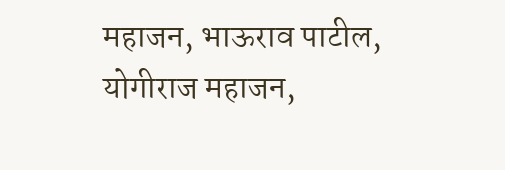महाजन, भाऊराव पाटील, योगीराज महाजन,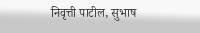निवृत्ती पाटील, सुभाष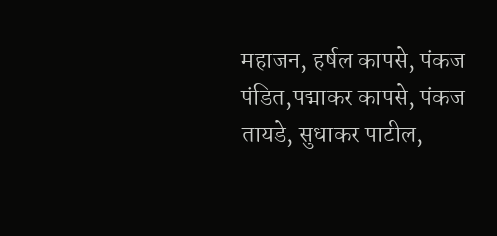महाजन, हर्षल कापसे, पंकज पंडित,पद्माकर कापसे, पंकज तायडे, सुधाकर पाटील,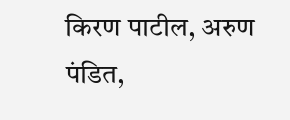किरण पाटील, अरुण पंडित,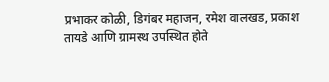प्रभाकर कोळी, डिगंबर महाजन, रमेश वालखड, प्रकाश तायडे आणि ग्रामस्थ उपस्थित होते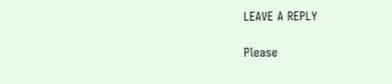LEAVE A REPLY

Please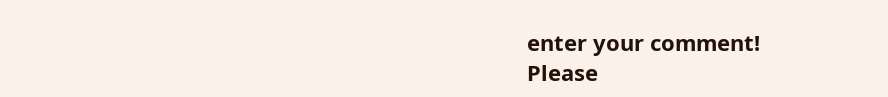enter your comment!
Please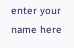enter your name here